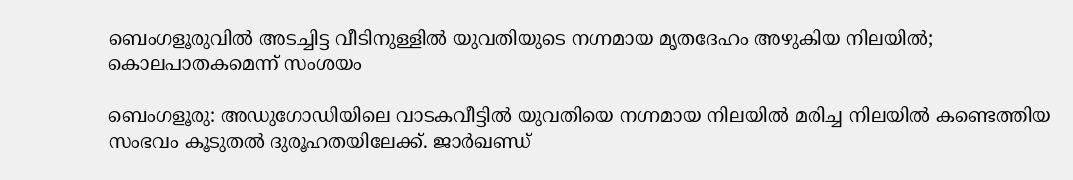ബെംഗളൂരുവിൽ അടച്ചിട്ട വീടിനുള്ളിൽ യുവതിയുടെ നഗ്നമായ മൃതദേഹം അഴുകിയ നിലയിൽ; കൊലപാതകമെന്ന് സംശയം

ബെംഗളൂരു: അഡുഗോഡിയിലെ വാടകവീട്ടിൽ യുവതിയെ നഗ്നമായ നിലയിൽ മരിച്ച നിലയിൽ കണ്ടെത്തിയ സംഭവം കൂടുതൽ ദുരൂഹതയിലേക്ക്. ജാർഖണ്ഡ്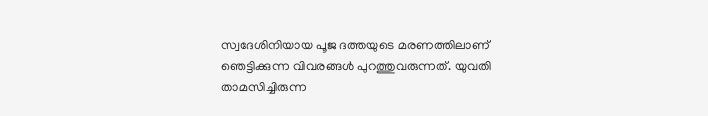സ്വദേശിനിയായ പൂജ ദത്തയുടെ മരണത്തിലാണ് ഞെട്ടിക്കുന്ന വിവരങ്ങൾ പുറത്തുവരുന്നത്. യുവതി താമസിച്ചിരുന്ന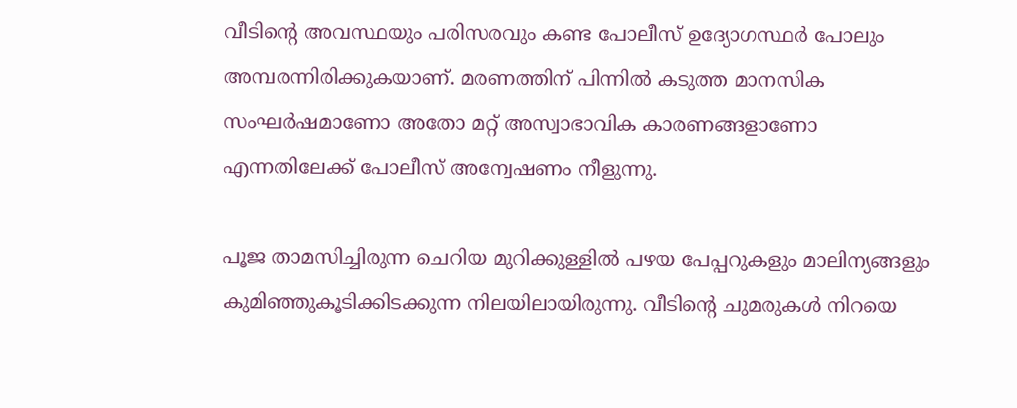വീടിന്റെ അവസ്ഥയും പരിസരവും കണ്ട പോലീസ് ഉദ്യോഗസ്ഥർ പോലും അമ്പരന്നിരിക്കുകയാണ്. മരണത്തിന് പിന്നിൽ കടുത്ത മാനസിക സംഘർഷമാണോ അതോ മറ്റ് അസ്വാഭാവിക കാരണങ്ങളാണോ എന്നതിലേക്ക് പോലീസ് അന്വേഷണം നീളുന്നു.

പൂജ താമസിച്ചിരുന്ന ചെറിയ മുറിക്കുള്ളിൽ പഴയ പേപ്പറുകളും മാലിന്യങ്ങളും കുമിഞ്ഞുകൂടിക്കിടക്കുന്ന നിലയിലായിരുന്നു. വീടിന്റെ ചുമരുകൾ നിറയെ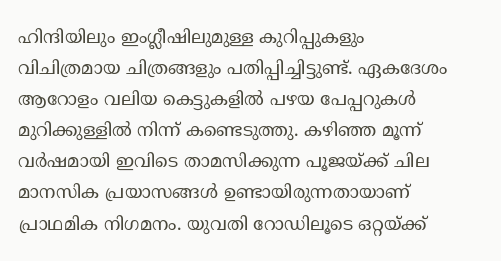ഹിന്ദിയിലും ഇംഗ്ലീഷിലുമുള്ള കുറിപ്പുകളും വിചിത്രമായ ചിത്രങ്ങളും പതിപ്പിച്ചിട്ടുണ്ട്. ഏകദേശം ആറോളം വലിയ കെട്ടുകളിൽ പഴയ പേപ്പറുകൾ മുറിക്കുള്ളിൽ നിന്ന് കണ്ടെടുത്തു. കഴിഞ്ഞ മൂന്ന് വർഷമായി ഇവിടെ താമസിക്കുന്ന പൂജയ്ക്ക് ചില മാനസിക പ്രയാസങ്ങൾ ഉണ്ടായിരുന്നതായാണ് പ്രാഥമിക നിഗമനം. യുവതി റോഡിലൂടെ ഒറ്റയ്ക്ക്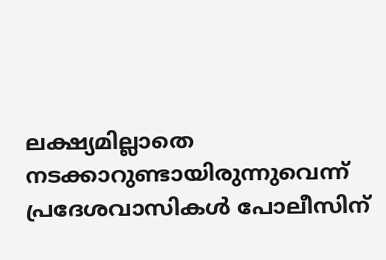ലക്ഷ്യമില്ലാതെ നടക്കാറുണ്ടായിരുന്നുവെന്ന് പ്രദേശവാസികൾ പോലീസിന്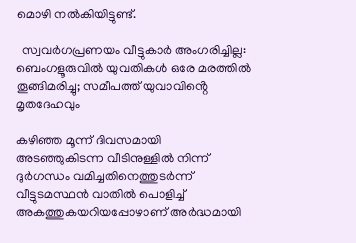മൊഴി നൽകിയിട്ടുണ്ട്.

  സ്വവർഗപ്രണയം വീട്ടുകാർ അംഗരിച്ചില്ല: ബെംഗളൂരുവിൽ യുവതികൾ ഒരേ മരത്തിൽ തൂങ്ങിമരിച്ചു; സമീപത്ത് യുവാവിൻ്റെ മൃതദേഹവും

കഴിഞ്ഞ മൂന്ന് ദിവസമായി അടഞ്ഞുകിടന്ന വീടിനുള്ളിൽ നിന്ന് ദുർഗന്ധം വമിച്ചതിനെത്തുടർന്ന് വീട്ടുടമസ്ഥൻ വാതിൽ പൊളിച്ച് അകത്തുകയറിയപ്പോഴാണ് അർദ്ധമായി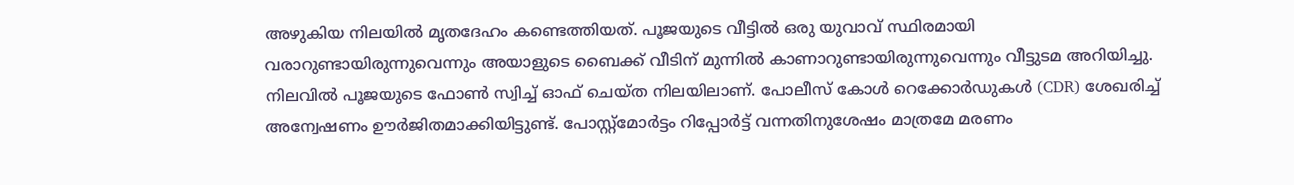അഴുകിയ നിലയിൽ മൃതദേഹം കണ്ടെത്തിയത്. പൂജയുടെ വീട്ടിൽ ഒരു യുവാവ് സ്ഥിരമായി വരാറുണ്ടായിരുന്നുവെന്നും അയാളുടെ ബൈക്ക് വീടിന് മുന്നിൽ കാണാറുണ്ടായിരുന്നുവെന്നും വീട്ടുടമ അറിയിച്ചു. നിലവിൽ പൂജയുടെ ഫോൺ സ്വിച്ച് ഓഫ് ചെയ്ത നിലയിലാണ്. പോലീസ് കോൾ റെക്കോർഡുകൾ (CDR) ശേഖരിച്ച് അന്വേഷണം ഊർജിതമാക്കിയിട്ടുണ്ട്. പോസ്റ്റ്‌മോർട്ടം റിപ്പോർട്ട് വന്നതിനുശേഷം മാത്രമേ മരണം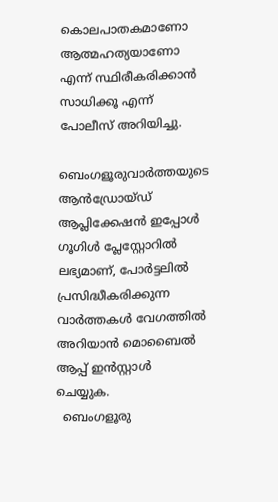കൊലപാതകമാണോ ആത്മഹത്യയാണോ എന്ന് സ്ഥിരീകരിക്കാൻ സാധിക്കൂ എന്ന് പോലീസ് അറിയിച്ചു.

ബെംഗളൂരുവാർത്തയുടെ ആൻഡ്രോയ്ഡ് ആപ്ലിക്കേഷൻ ഇപ്പോൾ ഗൂഗിൾ പ്ലേസ്റ്റോറിൽ ലഭ്യമാണ്, പോർട്ടലിൽ പ്രസിദ്ധീകരിക്കുന്ന വാർത്തകൾ വേഗത്തിൽ അറിയാൻ മൊബൈൽ ആപ്പ് ഇൻസ്റ്റാൾ ചെയ്യുക.
  ബെംഗളൂരു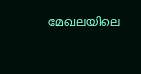മേഖലയിലെ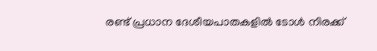രണ്ട് പ്രധാന ദേശീയപാതകളിൽ ടോൾ നിരക്ക്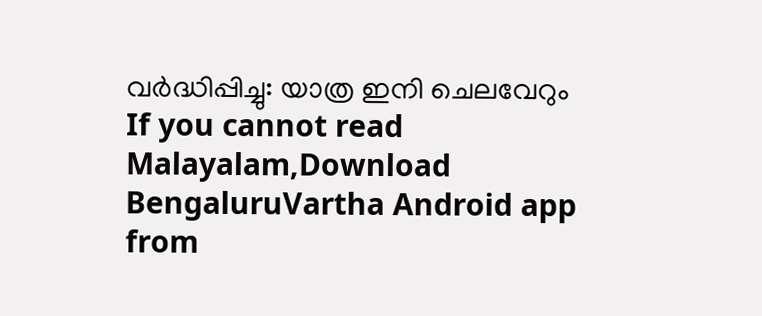വർദ്ധിപ്പിച്ചു: യാത്ര ഇനി ചെലവേറും
If you cannot read Malayalam,Download BengaluruVartha Android app from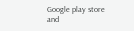Google play store and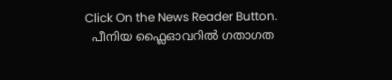Click On the News Reader Button.
  പീനിയ ഫ്ലൈഓവറിൽ ഗതാഗത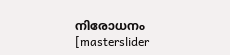നിരോധനം
[masterslider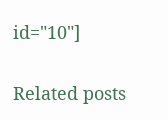id="10"]

Related posts